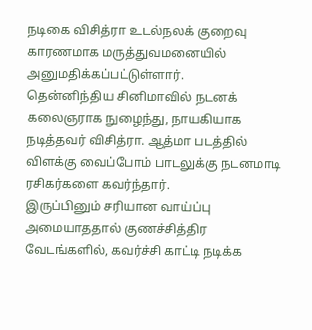நடிகை விசித்ரா உடல்நலக் குறைவு காரணமாக மருத்துவமனையில் அனுமதிக்கப்பட்டுள்ளார்.
தென்னிந்திய சினிமாவில் நடனக் கலைஞராக நுழைந்து, நாயகியாக நடித்தவர் விசித்ரா. ஆத்மா படத்தில் விளக்கு வைப்போம் பாடலுக்கு நடனமாடி ரசிகர்களை கவர்ந்தார்.
இருப்பினும் சரியான வாய்ப்பு அமையாததால் குணச்சித்திர வேடங்களில், கவர்ச்சி காட்டி நடிக்க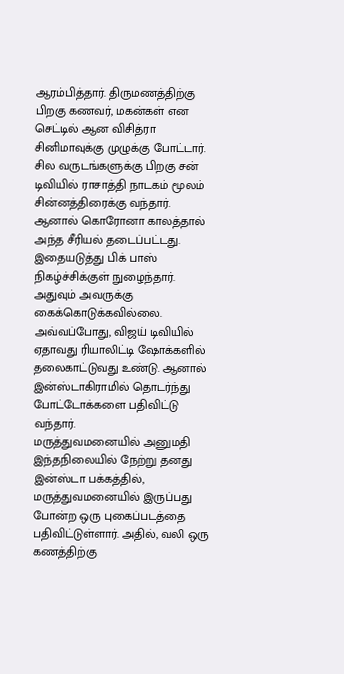ஆரம்பித்தார். திருமணத்திற்கு பிறகு கணவர், மகன்கள் என செட்டில் ஆன விசித்ரா சினிமாவுக்கு முழுக்கு போட்டார்.
சில வருடங்களுக்கு பிறகு சன் டிவியில் ராசாத்தி நாடகம் மூலம் சின்னத்திரைக்கு வந்தார். ஆனால் கொரோனா காலத்தால் அந்த சீரியல் தடைப்பட்டது. இதையடுத்து பிக் பாஸ் நிகழ்ச்சிக்குள் நுழைந்தார்.
அதுவும் அவருக்கு கைக்கொடுக்கவில்லை. அவ்வப்போது, விஜய் டிவியில் ஏதாவது ரியாலிட்டி ஷோக்களில் தலைகாட்டுவது உண்டு. ஆனால் இன்ஸ்டாகிராமில் தொடர்ந்து போட்டோக்களை பதிவிட்டு வந்தார்.
மருத்துவமனையில் அனுமதி
இந்தநிலையில் நேற்று தனது இன்ஸ்டா பக்கத்தில், மருத்துவமனையில் இருப்பது போன்ற ஒரு புகைப்படத்தை பதிவிட்டுள்ளார். அதில், வலி ஒரு கணத்திற்கு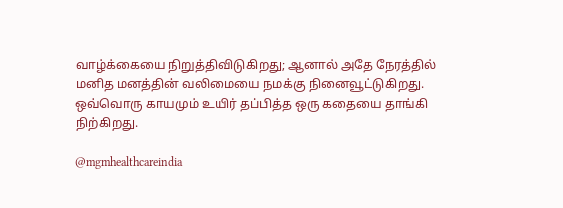வாழ்க்கையை நிறுத்திவிடுகிறது; ஆனால் அதே நேரத்தில் மனித மனத்தின் வலிமையை நமக்கு நினைவூட்டுகிறது. ஒவ்வொரு காயமும் உயிர் தப்பித்த ஒரு கதையை தாங்கி நிற்கிறது.

@mgmhealthcareindia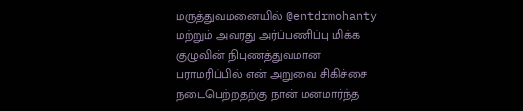மருத்துவமனையில் @entdrmohanty மற்றும் அவரது அர்ப்பணிப்பு மிக்க குழுவின் நிபுணத்துவமான பராமரிப்பில் என் அறுவை சிகிச்சை நடைபெற்றதற்கு நான் மனமார்ந்த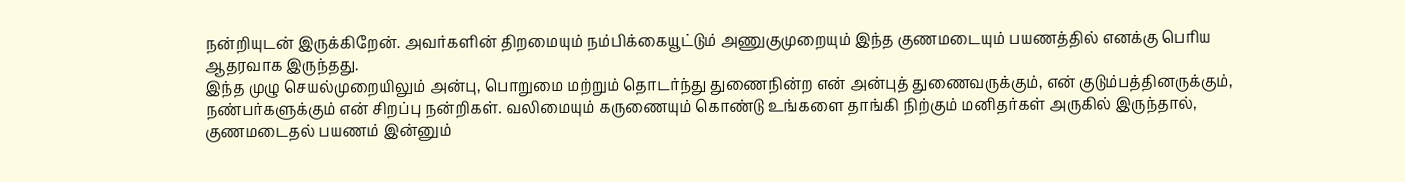நன்றியுடன் இருக்கிறேன். அவர்களின் திறமையும் நம்பிக்கையூட்டும் அணுகுமுறையும் இந்த குணமடையும் பயணத்தில் எனக்கு பெரிய ஆதரவாக இருந்தது.
இந்த முழு செயல்முறையிலும் அன்பு, பொறுமை மற்றும் தொடர்ந்து துணைநின்ற என் அன்புத் துணைவருக்கும், என் குடும்பத்தினருக்கும், நண்பர்களுக்கும் என் சிறப்பு நன்றிகள். வலிமையும் கருணையும் கொண்டு உங்களை தாங்கி நிற்கும் மனிதர்கள் அருகில் இருந்தால், குணமடைதல் பயணம் இன்னும்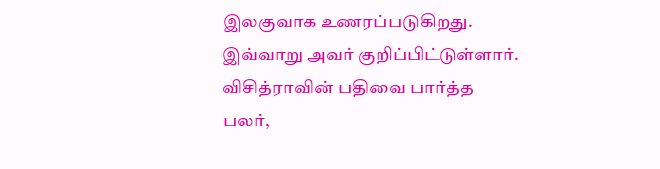இலகுவாக உணரப்படுகிறது. இவ்வாறு அவர் குறிப்பிட்டுள்ளார்.
விசித்ராவின் பதிவை பார்த்த பலர்,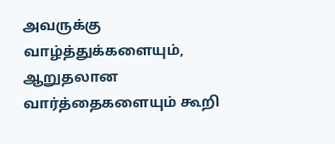அவருக்கு வாழ்த்துக்களையும், ஆறுதலான வார்த்தைகளையும் கூறி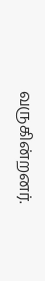வருகின்றனர்.